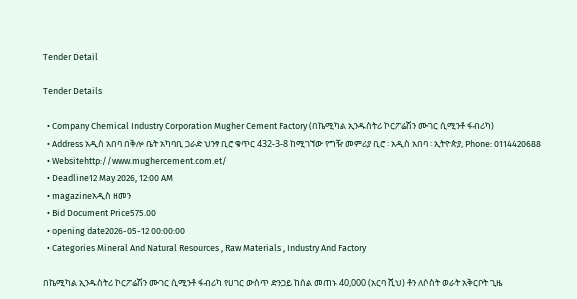Tender Detail

Tender Details

  • Company Chemical Industry Corporation Mugher Cement Factory (በኬሚካል ኢንዱስትሪ ኮርፖሬሽን ሙገር ሲሚንቶ ፋብሪካ)
  • Address አዲስ አበባ በቅሎ ቤት አካባቢ ጋራድ ህንፃ ቢሮ ቁጥር 432-3-8 ከሚገኘው የግዥ መምሪያ ቢሮ ፡ አዲስ አበባ ፡ ኢትዮጵያ, Phone: 0114420688
  • Websitehttp://www.mughercement.com.et/
  • Deadline12 May 2026, 12:00 AM
  • magazineአዲስ ዘመን
  • Bid Document Price575.00
  • opening date2026-05-12 00:00:00
  • Categories Mineral And Natural Resources , Raw Materials , Industry And Factory

በኬሚካል ኢንዱስትሪ ኮርፖሬሽን ሙገር ሲሚንቶ ፋብሪካ የሀገር ውስጥ ድንጋይ ከሰል መጠኑ 40,000 (አርባ ሺህ) ቶን ለሶስት ወራት አቅርቦት ጊዜ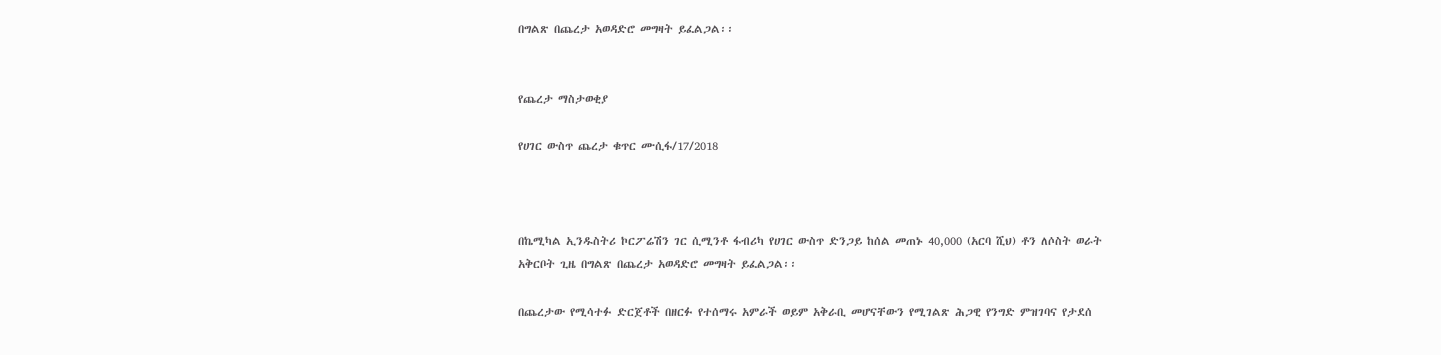በግልጽ በጨረታ አወዳድሮ መግዛት ይፈልጋል፡፡


የጨረታ ማስታወቂያ

የሀገር ውስጥ ጨረታ ቁጥር ሙሲፋ/17/2018



በኬሚካል ኢንዱስትሪ ኮርፖሬሽን ገር ሲሚንቶ ፋብሪካ የሀገር ውስጥ ድንጋይ ከሰል መጠኑ 40,000 (አርባ ሺህ) ቶን ለሶስት ወራት አቅርቦት ጊዜ በግልጽ በጨረታ አወዳድሮ መግዛት ይፈልጋል፡፡

በጨረታው የሚሳተፉ ድርጀቶች በዘርፉ የተሰማሩ አምራች ወይም አቅራቢ መሆናቸውን የሚገልጽ ሕጋዊ የንግድ ምዝገባና የታደሰ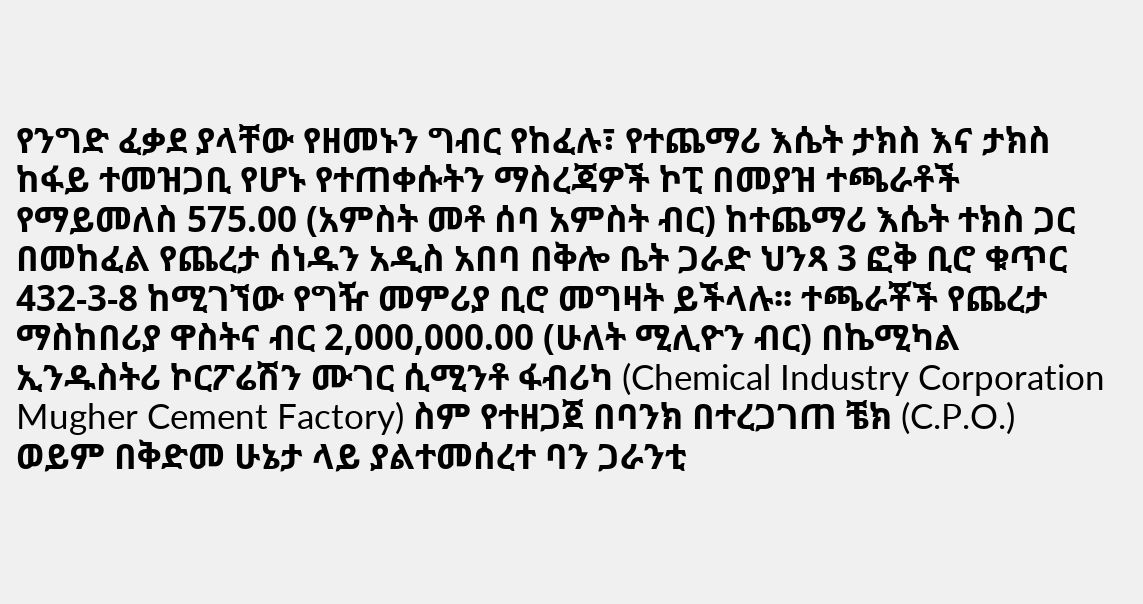የንግድ ፈቃደ ያላቸው የዘመኑን ግብር የከፈሉ፣ የተጨማሪ እሴት ታክስ እና ታክስ ከፋይ ተመዝጋቢ የሆኑ የተጠቀሱትን ማስረጃዎች ኮፒ በመያዝ ተጫራቶች የማይመለስ 575.00 (አምስት መቶ ሰባ አምስት ብር) ከተጨማሪ እሴት ተክስ ጋር በመከፈል የጨረታ ሰነዱን አዲስ አበባ በቅሎ ቤት ጋራድ ህንጻ 3 ፎቅ ቢሮ ቁጥር 432-3-8 ከሚገኘው የግዥ መምሪያ ቢሮ መግዛት ይችላሉ፡፡ ተጫራቾች የጨረታ ማስከበሪያ ዋስትና ብር 2,000,000.00 (ሁለት ሚሊዮን ብር) በኬሚካል ኢንዱስትሪ ኮርፖሬሽን ሙገር ሲሚንቶ ፋብሪካ (Chemical Industry Corporation Mugher Cement Factory) ስም የተዘጋጀ በባንክ በተረጋገጠ ቼክ (C.P.O.) ወይም በቅድመ ሁኔታ ላይ ያልተመሰረተ ባን ጋራንቲ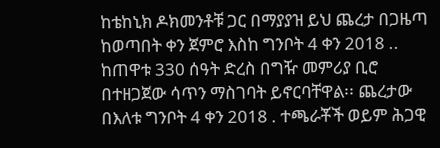ከቴከኒክ ዶክመንቶቹ ጋር በማያያዝ ይህ ጨረታ በጋዜጣ ከወጣበት ቀን ጀምሮ እስከ ግንቦት 4 ቀን 2018 .. ከጠዋቱ 330 ሰዓት ድረስ በግዥ መምሪያ ቢሮ በተዘጋጀው ሳጥን ማስገባት ይኖርባቸዋል፡፡ ጨረታው በእለቱ ግንቦት 4 ቀን 2018 . ተጫራቾች ወይም ሕጋዊ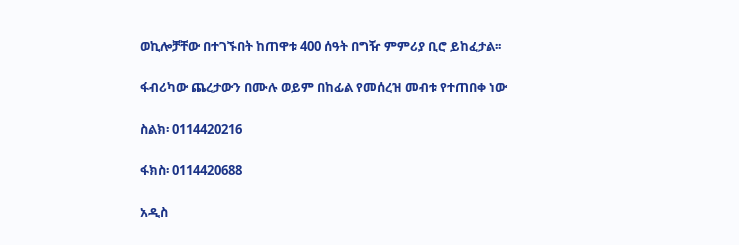ወኪሎቻቸው በተገኙበት ከጠዋቱ 400 ሰዓት በግዥ ምምሪያ ቢሮ ይከፈታል፡፡

ፋብሪካው ጨረታውን በሙሉ ወይም በከፊል የመሰረዝ መብቱ የተጠበቀ ነው

ስልክ፡ 0114420216

ፋክስ፡ 0114420688

አዲስ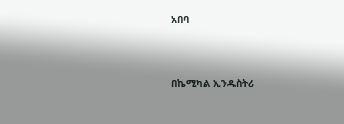አበባ



በኬሚካል ኢንዱስትሪ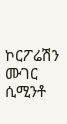ኮርፖሬሽን ሙገር ሲሚንቶ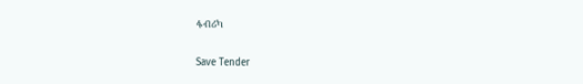ፋብሪካ

Save Tender